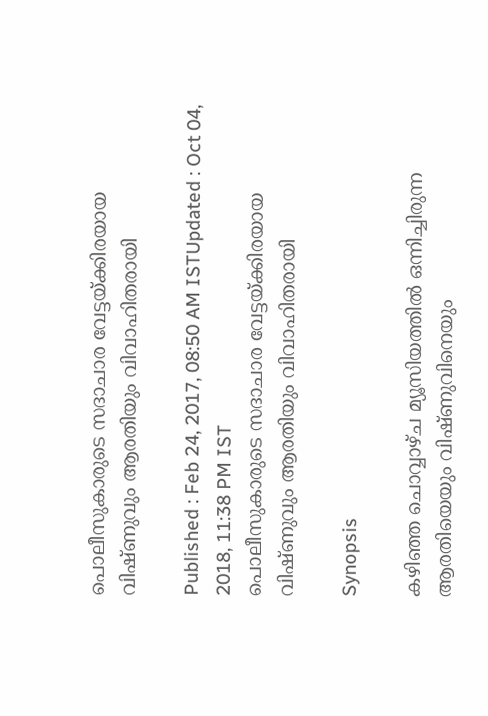പൊലീസുകാരുടെ സദാചാര വേട്ടയ്ക്കിരയായ വിഷ്ണുവും ആരതിയും വിവാഹിതരായി

Published : Feb 24, 2017, 08:50 AM ISTUpdated : Oct 04, 2018, 11:38 PM IST
പൊലീസുകാരുടെ സദാചാര വേട്ടയ്ക്കിരയായ വിഷ്ണുവും ആരതിയും വിവാഹിതരായി

Synopsis

കഴിഞ്ഞ ചൊവ്വാഴ്ച മ്യൂസിയത്തില്‍ ഒന്നിച്ചിരുന്ന ആരതിയെയും വിഷ്ണുവിനെയും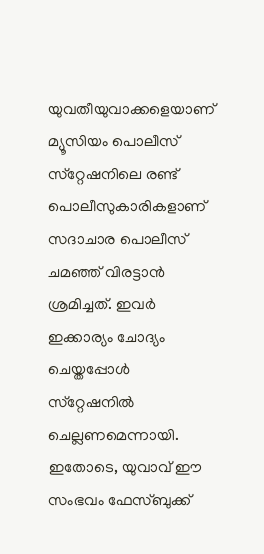യുവതീയുവാക്കളെയാണ് മ്യൂസിയം പൊലീസ് സ്‌റ്റേഷനിലെ രണ്ട് പൊലീസുകാരികളാണ് സദാചാര പൊലീസ് ചമഞ്ഞ് വിരട്ടാന്‍ ശ്രമിച്ചത്. ഇവര്‍ ഇക്കാര്യം ചോദ്യം ചെയ്തപ്പോള്‍ സ്‌റ്റേഷനില്‍ ചെല്ലണമെന്നായി. ഇതോടെ, യുവാവ് ഈ സംഭവം ഫേസ്ബുക്ക്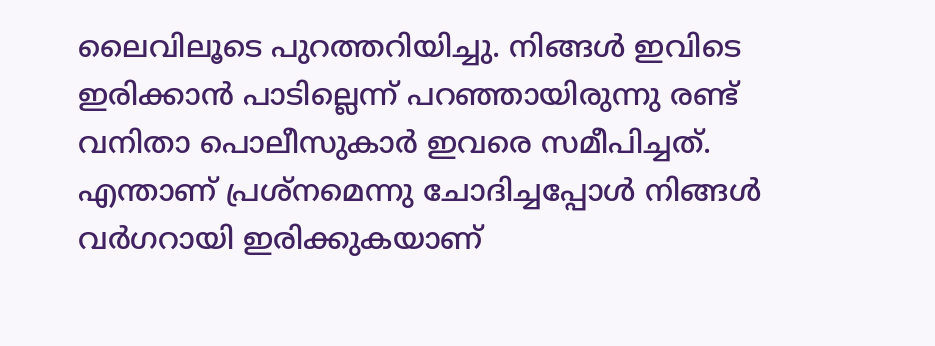ലൈവിലൂടെ പുറത്തറിയിച്ചു. നിങ്ങള്‍ ഇവിടെ ഇരിക്കാന്‍ പാടില്ലെന്ന് പറഞ്ഞായിരുന്നു രണ്ട് വനിതാ പൊലീസുകാര്‍ ഇവരെ സമീപിച്ചത്. എന്താണ് പ്രശ്‌നമെന്നു ചോദിച്ചപ്പോള്‍ നിങ്ങള്‍ വര്‍ഗറായി ഇരിക്കുകയാണ്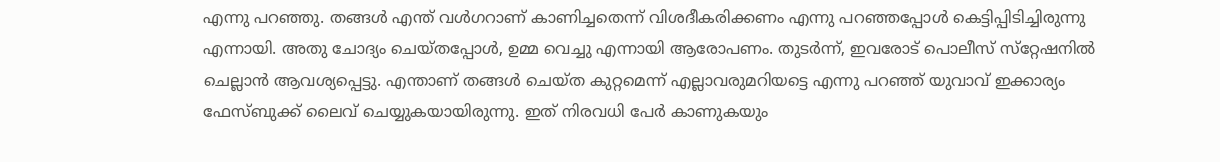എന്നു പറഞ്ഞു. തങ്ങള്‍ എന്ത് വള്‍ഗറാണ് കാണിച്ചതെന്ന് വിശദീകരിക്കണം എന്നു പറഞ്ഞപ്പോള്‍ കെട്ടിപ്പിടിച്ചിരുന്നു എന്നായി. അതു ചോദ്യം ചെയ്തപ്പോള്‍, ഉമ്മ വെച്ചു എന്നായി ആരോപണം. തുടര്‍ന്ന്, ഇവരോട് പൊലീസ് സ്‌റ്റേഷനില്‍ ചെല്ലാന്‍ ആവശ്യപ്പെട്ടു. എന്താണ് തങ്ങള്‍ ചെയ്ത കുറ്റമെന്ന് എല്ലാവരുമറിയട്ടെ എന്നു പറഞ്ഞ് യുവാവ് ഇക്കാര്യം ഫേസ്ബുക്ക് ലൈവ് ചെയ്യുകയായിരുന്നു. ഇത് നിരവധി പേര്‍ കാണുകയും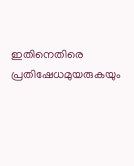ഇതിനെതിരെ പ്രതിഷേധമുയരുകയും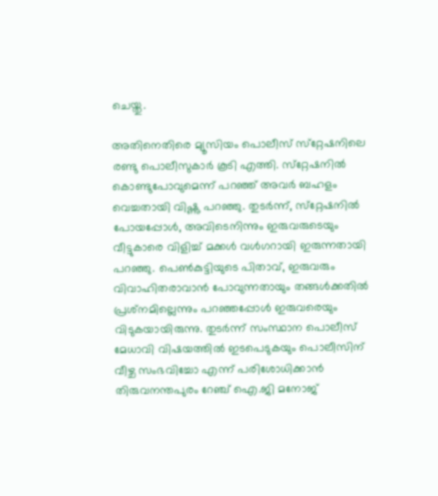ചെയ്തു.

അതിനെതിരെ മ്യൂസിയം പൊലീസ് സ്‌റ്റേഷനിലെ രണ്ടു പൊലീസുകാര്‍ കൂടി എത്തി. സ്‌റ്റേഷനില്‍ കൊണ്ടുപോവുമെന്ന് പറഞ്ഞ് അവര്‍ ബഹളം വെച്ചതായി വിഷ്ണു പറഞ്ഞു. തുടര്‍ന്ന്, സ്‌റ്റേഷനില്‍ പോയപ്പോള്‍, അവിടെനിന്നും ഇരുവരുടെയും വീട്ടുകാരെ വിളിച്ച് മക്കള്‍ വള്‍ഗറായി ഇരുന്നതായി പറഞ്ഞു. പെണ്‍കുട്ടിയുടെ പിതാവ്, ഇരുവരും വിവാഹിതരാവാന്‍ പോവുന്നതായും തങ്ങള്‍ക്കതില്‍ പ്രശ്‌നമില്ലെന്നും പറഞ്ഞപ്പോള്‍ ഇരുവരെയും വിടുകയായിരുന്നു. തുടര്‍ന്ന് സംസ്ഥാന പൊലീസ് മേധാവി വിഷയത്തില്‍ ഇടപെടുകയും പൊലീസിന് വീഴ്ച സംഭവിച്ചോ എന്ന് പരിശോധിക്കാന്‍ തിരുവനന്തപുരം റേഞ്ച് ഐ.ജി മനോജ്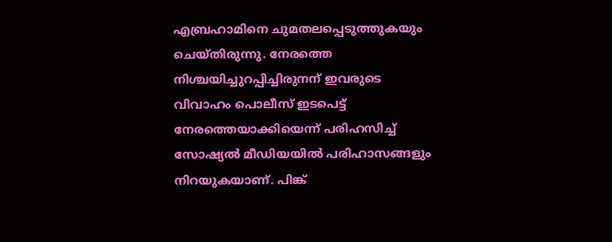എബ്രഹാമിനെ ചുമതലപ്പെടുത്തുകയും ചെയ്തിരുന്നു. നേരത്തെ നിശ്ചയിച്ചുറപ്പിച്ചിരുനന് ഇവരുടെ വിവാഹം പൊലീസ് ഇടപെട്ട് നേരത്തെയാക്കിയെന്ന് പരിഹസിച്ച് സോഷ്യല്‍ മീഡിയയില്‍ പരിഹാസങ്ങളും നിറയുകയാണ്. പിങ്ക്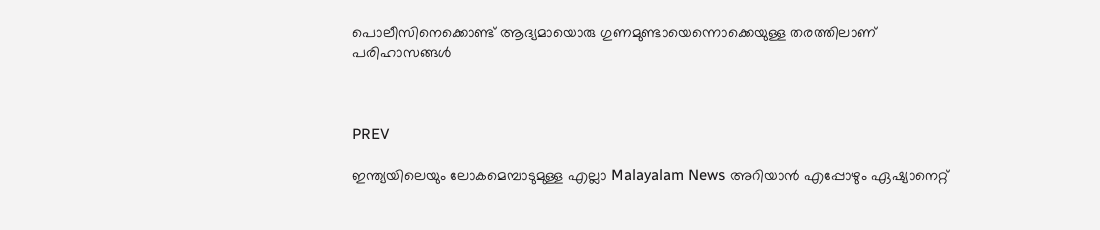പൊലീസിനെക്കൊണ്ട് ആദ്യമായൊരു ഗുണമുണ്ടായെന്നൊക്കെയുള്ള തരത്തിലാണ് പരിഹാസങ്ങള്‍



PREV

ഇന്ത്യയിലെയും ലോകമെമ്പാടുമുള്ള എല്ലാ Malayalam News അറിയാൻ എപ്പോഴും ഏഷ്യാനെറ്റ്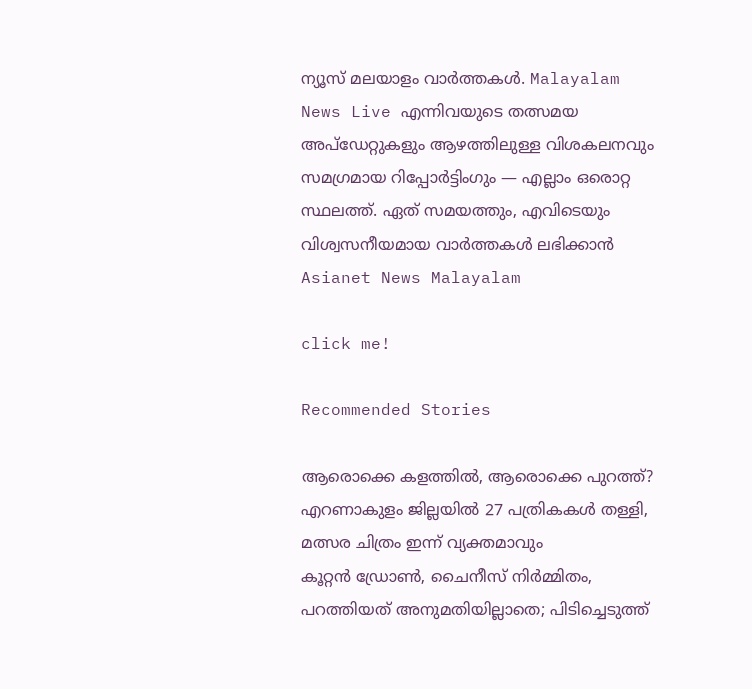ന്യൂസ് മലയാളം വാർത്തകൾ. Malayalam News Live എന്നിവയുടെ തത്സമയ അപ്‌ഡേറ്റുകളും ആഴത്തിലുള്ള വിശകലനവും സമഗ്രമായ റിപ്പോർട്ടിംഗും — എല്ലാം ഒരൊറ്റ സ്ഥലത്ത്. ഏത് സമയത്തും, എവിടെയും വിശ്വസനീയമായ വാർത്തകൾ ലഭിക്കാൻ Asianet News Malayalam

click me!

Recommended Stories

ആരൊക്കെ കളത്തിൽ, ആരൊക്കെ പുറത്ത്? എറണാകുളം ജില്ലയിൽ 27 പത്രികകൾ തള്ളി, മത്സര ചിത്രം ഇന്ന് വ്യക്തമാവും
കൂറ്റന്‍ ഡ്രോണ്‍, ചൈനീസ് നിർമ്മിതം, പറത്തിയത് അനുമതിയില്ലാതെ; പിടിച്ചെടുത്ത്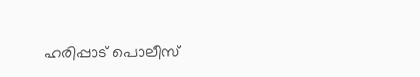ഹരിപ്പാട് പൊലീസ്